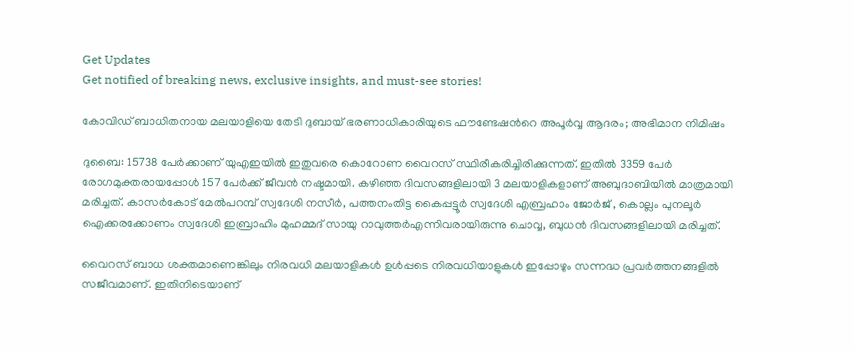Get Updates
Get notified of breaking news, exclusive insights, and must-see stories!

കോവിഡ് ബാധിതനായ മലയാളിയെ തേടി ദുബായ് ഭരണാധികാരിയുടെ ഫൗണ്ടേഷന്‍റെ അപൂര്‍വ്വ ആദരം; അഭിമാന നിമിഷം

ദുബൈ: 15738 പേര്‍ക്കാണ് യുഎഇയില്‍ ഇതുവരെ കൊറോണ വൈറസ് സ്ഥിരീകരിച്ചിരിക്കുന്നത്. ഇതില്‍ 3359 പേര്‍ രോഗമുക്തരായപ്പോള്‍ 157 പേര്‍ക്ക് ജീവന്‍ നഷ്ടമായി. കഴിഞ്ഞ ദിവസങ്ങളിലായി 3 മലയാളികളാണ് അബുദാബിയില്‍ മാത്രമായി മരിച്ചത്. കാസർകോട് മേൽപറമ്പ് സ്വദേശി നസീര്‍, പത്തനംതിട്ട കൈപ്പട്ടൂർ സ്വദേശി എബ്രഹാം ജോർജ് , കൊല്ലം പുനലൂർ ഐക്കരക്കോണം സ്വദേശി ഇബ്രാഹിം മുഹമ്മദ് സായു റാവുത്തർഎന്നിവരായിരുന്നു ചൊവ്വ, ബുധന്‍ ദിവസങ്ങളിലായി മരിച്ചത്.

വൈറസ് ബാധ ശക്തമാണെങ്കിലും നിരവധി മലയാളികള്‍ ഉള്‍പ്പടെ നിരവധിയാളുകള്‍ ഇപ്പോഴും സന്നദ്ധ പ്രവര്‍ത്തനങ്ങളില്‍ സജീവമാണ്. ഇതിനിടെയാണ്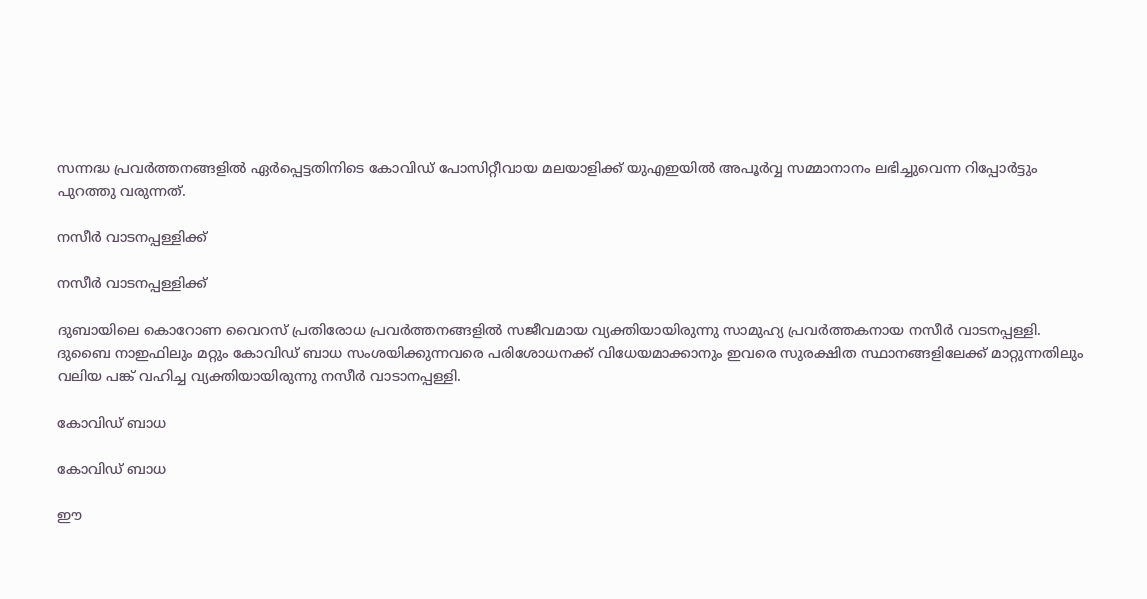സന്നദ്ധ പ്രവര്‍ത്തനങ്ങളില്‍ ഏര്‍പ്പെട്ടതിനിടെ കോവിഡ് പോസിറ്റീവായ മലയാളിക്ക് യുഎഇയില്‍ അപൂര്‍വ്വ സമ്മാനാനം ലഭിച്ചുവെന്ന റിപ്പോര്‍ട്ടും പുറത്തു വരുന്നത്.

നസീര്‍ വാടനപ്പള്ളിക്ക്

നസീര്‍ വാടനപ്പള്ളിക്ക്

ദുബായിലെ കൊറോണ വൈറസ് പ്രതിരോധ പ്രവര്‍ത്തനങ്ങളില്‍ സജീവമായ വ്യക്തിയായിരുന്നു സാമുഹ്യ പ്രവര്‍ത്തകനായ നസീര്‍ വാടനപ്പള്ളി. ദുബൈ നാഇഫിലും മറ്റും കോവിഡ് ബാധ സംശയിക്കുന്നവരെ പരിശോധനക്ക് വിധേയമാക്കാനും ഇവരെ സുരക്ഷിത സ്ഥാനങ്ങളിലേക്ക് മാറ്റുന്നതിലും വലിയ പങ്ക് വഹിച്ച വ്യക്തിയായിരുന്നു നസീര്‍ വാടാനപ്പള്ളി.

കോവിഡ് ബാധ

കോവിഡ് ബാധ

ഈ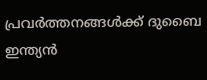പ്രവര്‍ത്തനങ്ങള്‍ക്ക് ദുബൈ ഇന്ത്യൻ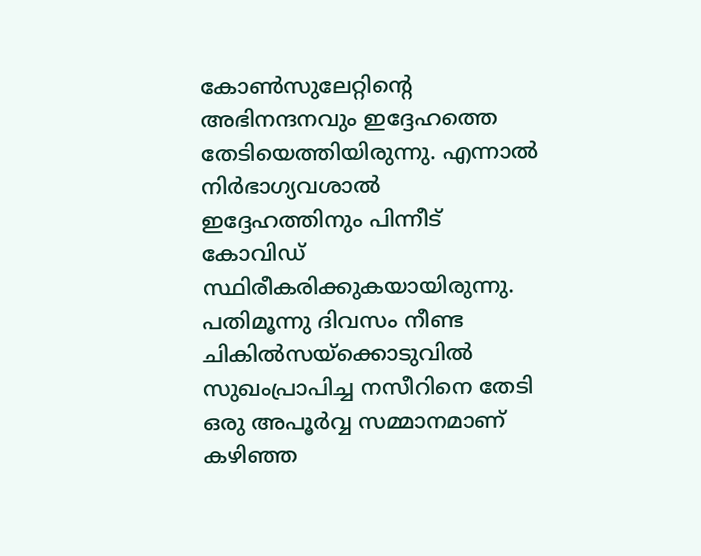കോൺസുലേറ്റിന്റെ അഭിനന്ദനവും ഇദ്ദേഹത്തെ തേടിയെത്തിയിരുന്നു. എന്നാല്‍ നിര്‍ഭാഗ്യവശാല്‍ ഇദ്ദേഹത്തിനും പിന്നീട് കോവിഡ് സ്ഥിരീകരിക്കുകയായിരുന്നു. പതിമൂന്നു ദിവസം നീണ്ട ചികിൽസയ്ക്കൊടുവില്‍ സുഖംപ്രാപിച്ച നസീറിനെ തേടി ഒരു അപൂര്‍വ്വ സമ്മാനമാണ് കഴിഞ്ഞ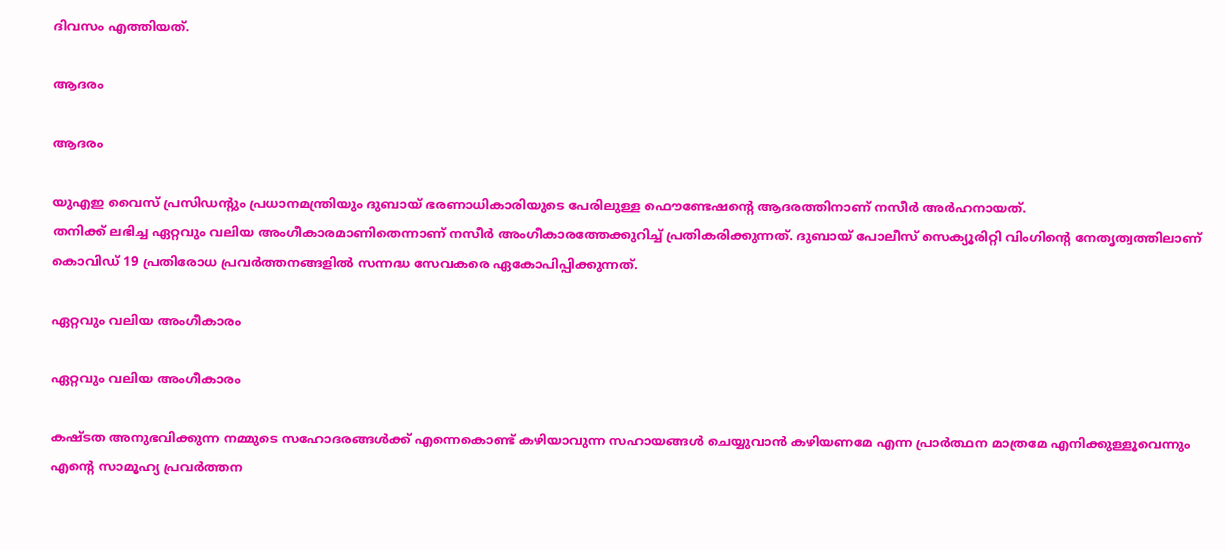ദിവസം എത്തിയത്.

ആദരം

ആദരം

യുഎഇ വൈസ് പ്രസിഡന്റും പ്രധാനമന്ത്രിയും ദുബായ് ഭരണാധികാരിയുടെ പേരിലുള്ള ഫൌണ്ടേഷന്‍റെ ആദരത്തിനാണ് നസീര്‍ അര്‍ഹനായത്.
തനിക്ക് ലഭിച്ച ഏറ്റവും വലിയ അംഗീകാരമാണിതെന്നാണ് നസീര്‍ അംഗീകാരത്തേക്കുറിച്ച് പ്രതികരിക്കുന്നത്. ദുബായ്‌ പോലീസ്‌ സെക്യൂരിറ്റി വിംഗിന്റെ നേതൃത്വത്തിലാണ് കൊവിഡ് 19 പ്രതിരോധ പ്രവര്‍ത്തനങ്ങളില്‍ സന്നദ്ധ സേവകരെ ഏകോപിപ്പിക്കുന്നത്.

ഏറ്റവും വലിയ അംഗീകാരം

ഏറ്റവും വലിയ അംഗീകാരം

കഷ്ടത അനുഭവിക്കുന്ന നമ്മുടെ സഹോദരങ്ങൾക്ക്‌ എന്നെകൊണ്ട്‌ കഴിയാവുന്ന സഹായങ്ങൾ ചെയ്യുവാൻ കഴിയണമേ എന്ന പ്രാർത്ഥന മാത്രമേ എനിക്കുള്ളൂവെന്നും എന്റെ സാമൂഹ്യ പ്രവർത്തന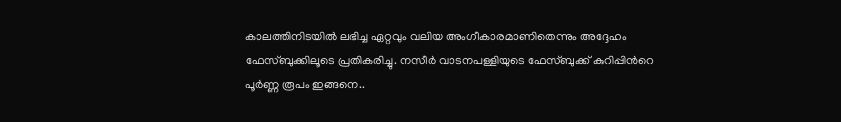കാലത്തിനിടയിൽ ലഭിച്ച ഏറ്റവും വലിയ അംഗീകാരമാണിതെന്നും അദ്ദേഹം ഫേസ്ബുക്കിലൂടെ പ്രതികരിച്ചു. നസീര്‍ വാടനപള്ളിയുടെ ഫേസ്ബുക്ക് കുറിപ്പിന്‍റെ പൂര്‍ണ്ണ രൂപം ഇങ്ങനെ..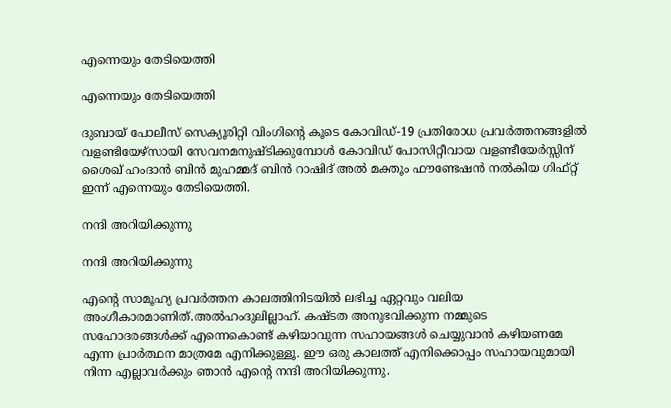എന്നെയും തേടിയെത്തി

എന്നെയും തേടിയെത്തി

ദുബായ്‌ പോലീസ്‌ സെക്യൂരിറ്റി വിംഗിന്റെ കൂടെ കോവിഡ്‌-19 പ്രതിരോധ പ്രവർത്തനങ്ങളിൽ വളണ്ടിയേഴ്സായി സേവനമനുഷ്ടിക്കുമ്പോൾ കോവിഡ്‌ പോസിറ്റീവായ വളണ്ടീയേർസ്സിന് ശൈഖ്‌ ഹംദാൻ ബിൻ മുഹമ്മദ്‌ ബിൻ റാഷിദ്‌ അൽ മക്തൂം ഫൗണ്ടേഷൻ നൽകിയ ഗിഫ്റ്റ്‌ ഇന്ന് എന്നെയും തേടിയെത്തി.

നന്ദി അറിയിക്കുന്നു

നന്ദി അറിയിക്കുന്നു

എന്റെ സാമൂഹ്യ പ്രവർത്തന കാലത്തിനിടയിൽ ലഭിച്ച ഏറ്റവും വലിയ അംഗീകാരമാണിത്‌.അൽഹംദുലില്ലാഹ്‌. കഷ്ടത അനുഭവിക്കുന്ന നമ്മുടെ സഹോദരങ്ങൾക്ക്‌ എന്നെകൊണ്ട്‌ കഴിയാവുന്ന സഹായങ്ങൾ ചെയ്യുവാൻ കഴിയണമേ എന്ന പ്രാർത്ഥന മാത്രമേ എനിക്കുള്ളൂ. ഈ ഒരു കാലത്ത്‌ എനിക്കൊപ്പം സഹായവുമായി നിന്ന എല്ലാവർക്കും ഞാൻ എന്റെ നന്ദി അറിയിക്കുന്നു.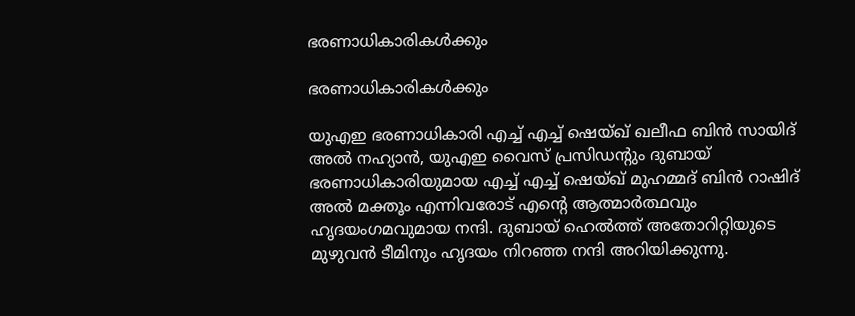ഭരണാധികാരികള്‍ക്കും

ഭരണാധികാരികള്‍ക്കും

യുഎഇ ഭരണാധികാരി എച്ച് എച്ച് ഷെയ്ഖ് ഖലീഫ ബിൻ സായിദ് അൽ നഹ്യാൻ, യുഎഇ വൈസ് പ്രസിഡന്റും ദുബായ് ഭരണാധികാരിയുമായ എച്ച് എച്ച് ഷെയ്ഖ് മുഹമ്മദ് ബിൻ റാഷിദ് അൽ മക്തൂം എന്നിവരോട് എന്റെ ആത്മാർത്ഥവും ഹൃദയംഗമവുമായ നന്ദി. ദുബായ് ഹെൽത്ത് അതോറിറ്റിയുടെ മുഴുവൻ ടീമിനും ഹൃദയം നിറഞ്ഞ നന്ദി അറിയിക്കുന്നു.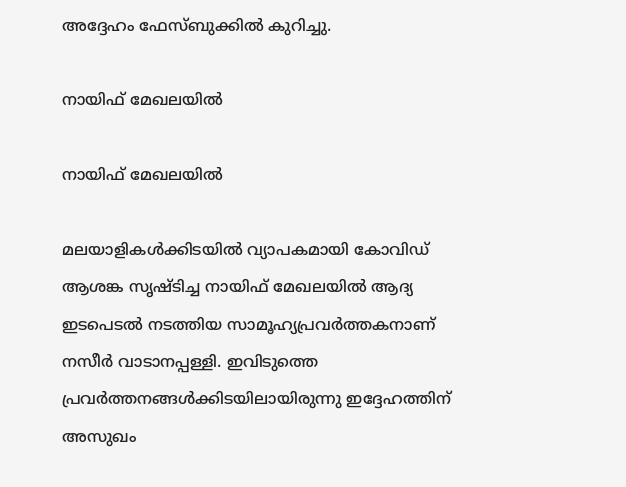അദ്ദേഹം ഫേസ്ബുക്കില്‍ കുറിച്ചു.

നായിഫ് മേഖലയിൽ

നായിഫ് മേഖലയിൽ

മലയാളികള്‍ക്കിടയില്‍ വ്യാപകമായി കോവിഡ് ആശങ്ക സൃഷ്ടിച്ച നായിഫ് മേഖലയിൽ ആദ്യ ഇടപെടൽ നടത്തിയ സാമൂഹ്യപ്രവർത്തകനാണ് നസീർ വാടാനപ്പള്ളി. ഇവിടുത്തെ പ്രവര്‍ത്തനങ്ങള്‍ക്കിടയിലായിരുന്നു ഇദ്ദേഹത്തിന് അസുഖം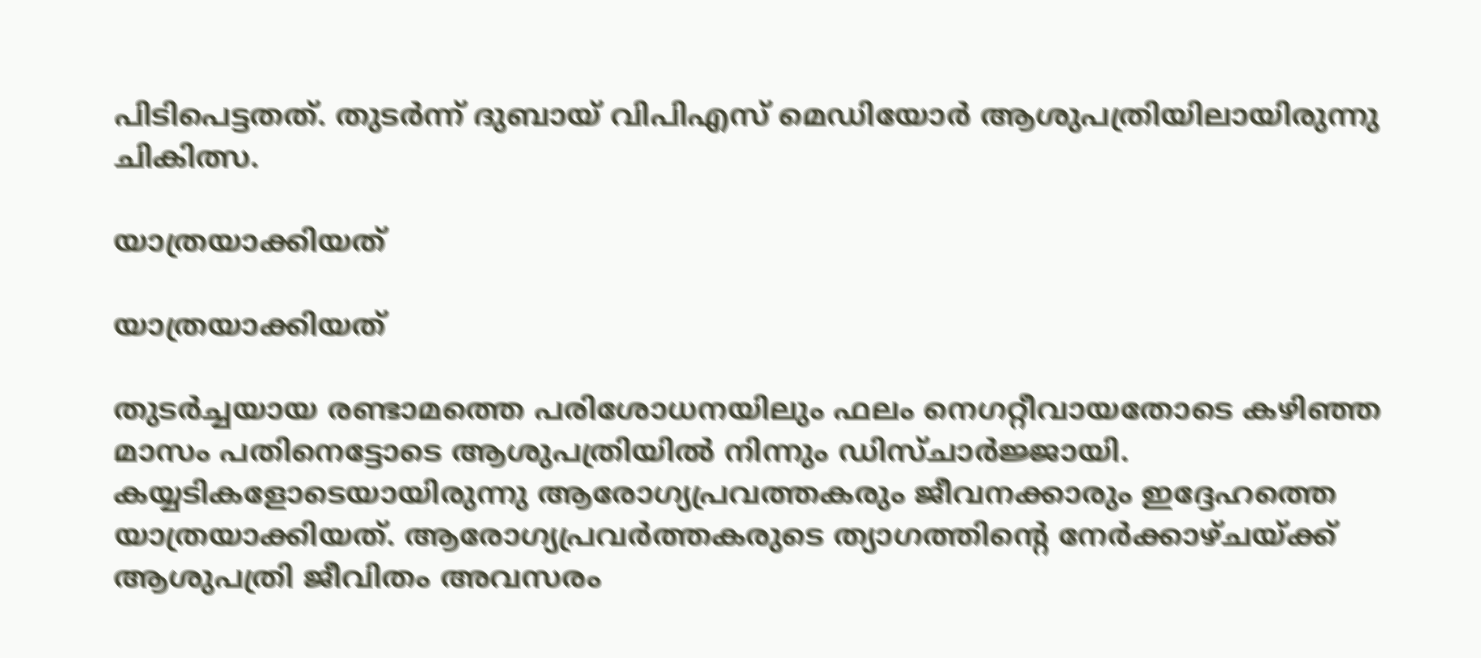പിടിപെട്ടതത്. തുടര്‍ന്ന് ദുബായ് വിപിഎസ് മെഡിയോർ ആശുപത്രിയിലായിരുന്നു ചികിത്സ.

യാത്രയാക്കിയത്

യാത്രയാക്കിയത്

തുടർച്ചയായ രണ്ടാമത്തെ പരിശോധനയിലും ഫലം നെഗറ്റീവായതോടെ കഴിഞ്ഞ മാസം പതിനെട്ടോടെ ആശുപത്രിയിൽ നിന്നും ഡിസ്ചാര്‍ജ്ജായി. കയ്യടികളോടെയായിരുന്നു ആരോഗ്യപ്രവത്തകരും ജീവനക്കാരും ഇദ്ദേഹത്തെ യാത്രയാക്കിയത്. ആരോഗ്യപ്രവർത്തകരുടെ ത്യാഗത്തിന്റെ നേർക്കാഴ്ചയ്ക്ക് ആശുപത്രി ജീവിതം അവസരം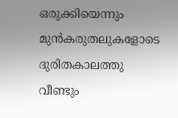ഒരുക്കിയെന്നും മുൻകരുതലുകളോടെ ദുരിതകാലത്തു വീണ്ടും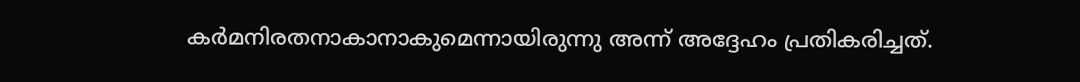കർമനിരതനാകാനാകുമെന്നായിരുന്നു അന്ന് അദ്ദേഹം പ്രതികരിച്ചത്.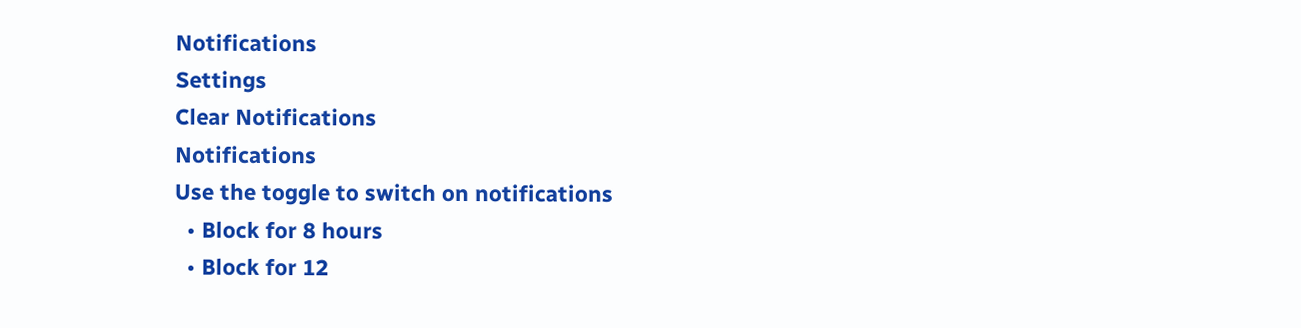Notifications
Settings
Clear Notifications
Notifications
Use the toggle to switch on notifications
  • Block for 8 hours
  • Block for 12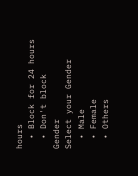hours
  • Block for 24 hours
  • Don't block
Gender
Select your Gender
  • Male
  • Female
  • Others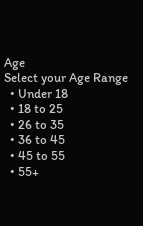Age
Select your Age Range
  • Under 18
  • 18 to 25
  • 26 to 35
  • 36 to 45
  • 45 to 55
  • 55+